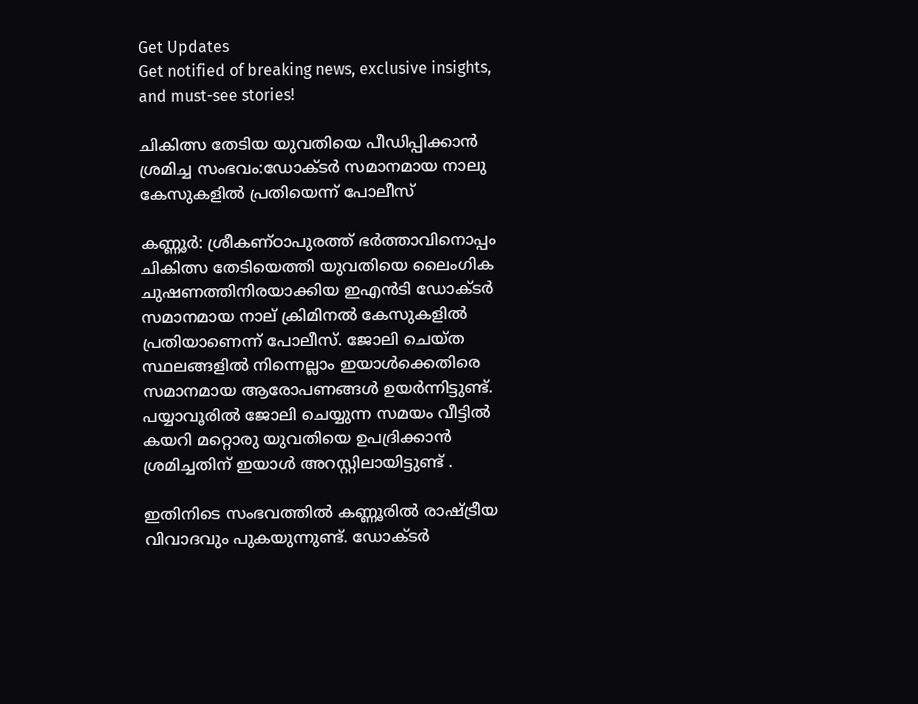Get Updates
Get notified of breaking news, exclusive insights, and must-see stories!

ചികിത്സ തേടിയ യുവതിയെ പീഡിപ്പിക്കാൻ ശ്രമിച്ച സംഭവം:ഡോക്ടർ സമാനമായ നാലു കേസുകളിൽ പ്രതിയെന്ന് പോലീസ്

കണ്ണൂർ: ശ്രീകണ്ഠാപുരത്ത് ഭർത്താവിനൊപ്പം ചികിത്സ തേടിയെത്തി യുവതിയെ ലൈംഗിക ചുഷണത്തിനിരയാക്കിയ ഇഎൻടി ഡോക്ടർ സമാനമായ നാല് ക്രിമിനൽ കേസുകളിൽ പ്രതിയാണെന്ന് പോലീസ്. ജോലി ചെയ്ത സ്ഥലങ്ങളിൽ നിന്നെല്ലാം ഇയാൾക്കെതിരെ സമാനമായ ആരോപണങ്ങൾ ഉയർന്നിട്ടുണ്ട്. പയ്യാവൂരിൽ ജോലി ചെയ്യുന്ന സമയം വീട്ടിൽ കയറി മറ്റൊരു യുവതിയെ ഉപദ്രിക്കാൻ ശ്രമിച്ചതിന് ഇയാൾ അറസ്റ്റിലായിട്ടുണ്ട് .

ഇതിനിടെ സംഭവത്തിൽ കണ്ണൂരിൽ രാഷ്ട്രീയ വിവാദവും പുകയുന്നുണ്ട്. ഡോക്ടർ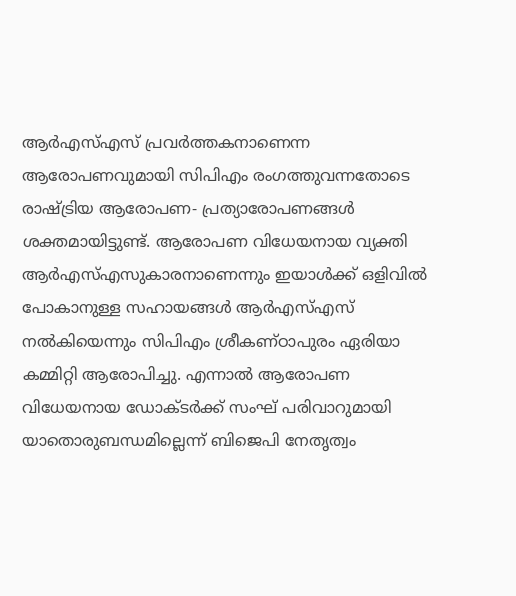ആർഎസ്എസ് പ്രവർത്തകനാണെന്ന ആരോപണവുമായി സിപിഎം രംഗത്തുവന്നതോടെ രാഷ്ട്രിയ ആരോപണ- പ്രത്യാരോപണങ്ങൾ ശക്തമായിട്ടുണ്ട്. ആരോപണ വിധേയനായ വ്യക്തി ആർഎസ്എസുകാരനാണെന്നും ഇയാൾക്ക് ഒളിവിൽ പോകാനുള്ള സഹായങ്ങൾ ആർഎസ്എസ് നൽകിയെന്നും സിപിഎം ശ്രീകണ്ഠാപുരം ഏരിയാ കമ്മിറ്റി ആരോപിച്ചു. എന്നാൽ ആരോപണ വിധേയനായ ഡോക്ടർക്ക് സംഘ് പരിവാറുമായി യാതൊരുബന്ധമില്ലെന്ന് ബിജെപി നേതൃത്വം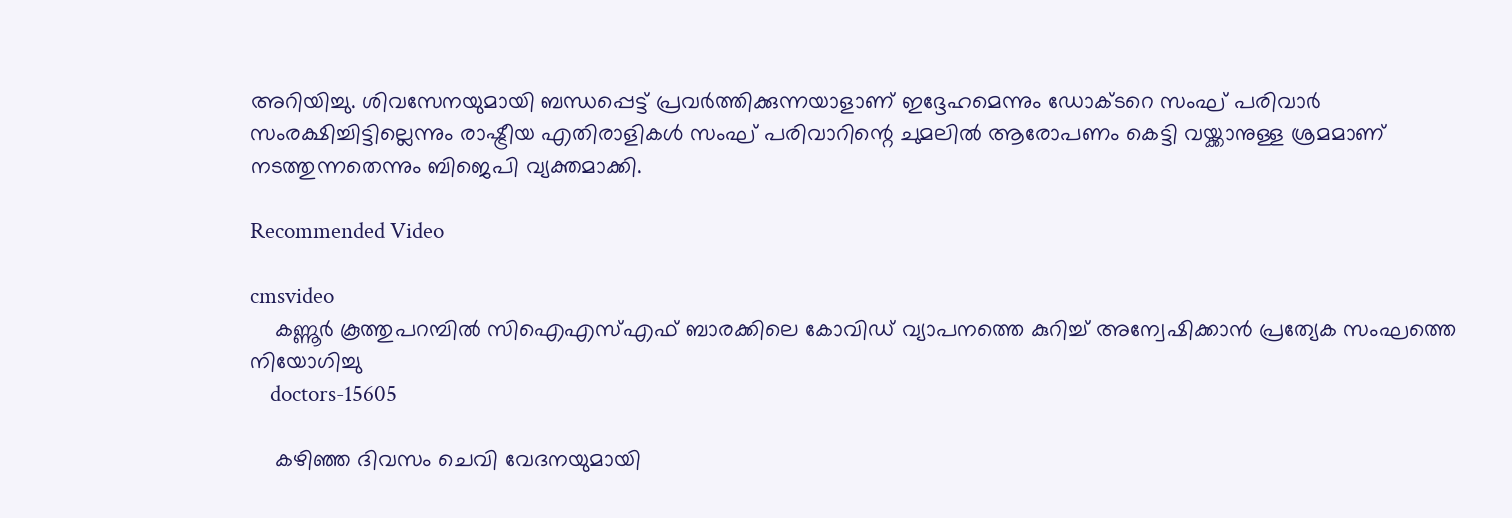അറിയിച്ചു. ശിവസേനയുമായി ബന്ധപ്പെട്ട് പ്രവർത്തിക്കുന്നയാളാണ് ഇദ്ദേഹമെന്നും ഡോക്ടറെ സംഘ് പരിവാർ സംരക്ഷിച്ചിട്ടില്ലെന്നും രാഷ്ട്രീയ എതിരാളികൾ സംഘ് പരിവാറിന്റെ ചുമലിൽ ആരോപണം കെട്ടി വയ്ക്കാനുള്ള ശ്രമമാണ് നടത്തുന്നതെന്നും ബിജെപി വ്യക്തമാക്കി.

Recommended Video

cmsvideo
    കണ്ണൂർ കൂത്തുപറമ്പിൽ സിഐഎസ്എഫ് ബാരക്കിലെ കോവിഡ് വ്യാപനത്തെ കുറിച്ച് അന്വേഷിക്കാൻ പ്രത്യേക സംഘത്തെ നിയോഗിച്ചു
    doctors-15605

    കഴിഞ്ഞ ദിവസം ചെവി വേദനയുമായി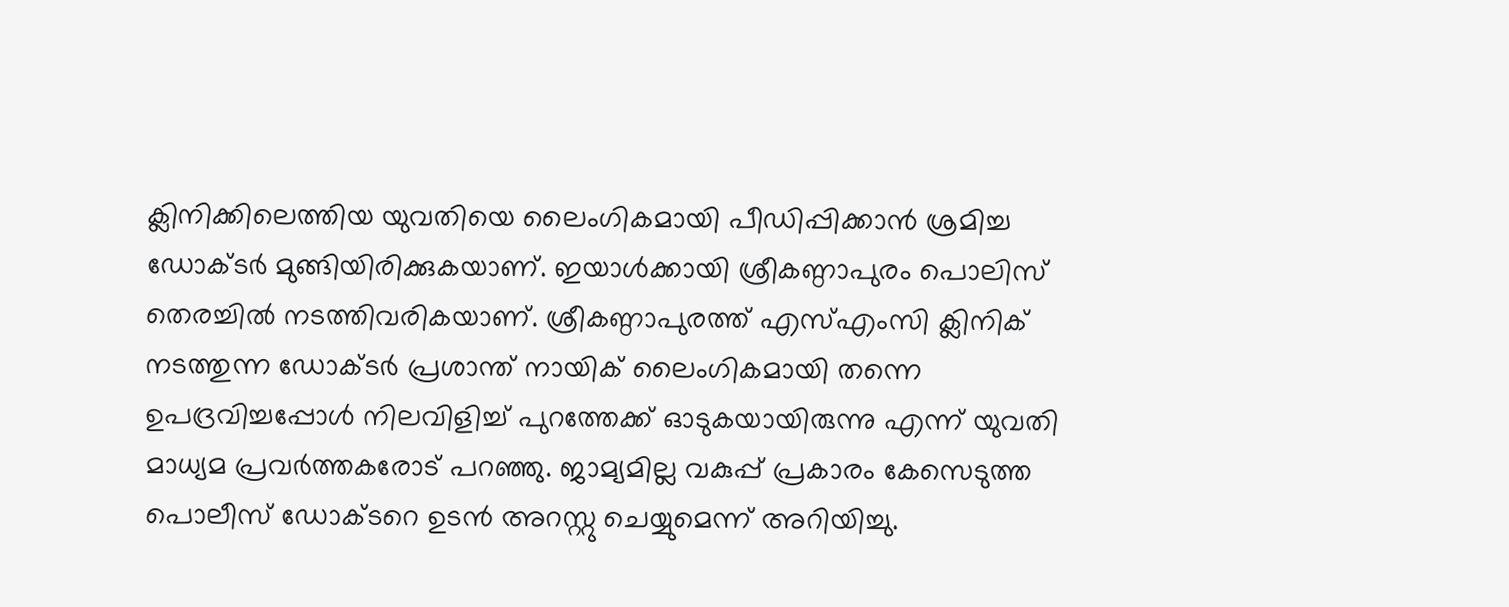ക്ലിനിക്കിലെത്തിയ യുവതിയെ ലൈംഗികമായി പീഡിപ്പിക്കാൻ ശ്രമിച്ച ഡോക്ടർ മുങ്ങിയിരിക്കുകയാണ്. ഇയാൾക്കായി ശ്രീകണ്ഠാപുരം പൊലിസ് തെരച്ചിൽ നടത്തിവരികയാണ്. ശ്രീകണ്ഠാപുരത്ത് എസ്എംസി ക്ലിനിക് നടത്തുന്ന ഡോക്ടർ പ്രശാന്ത് നായിക് ലൈംഗികമായി തന്നെ ഉപദ്രവിച്ചപ്പോൾ നിലവിളിച്ച് പുറത്തേക്ക് ഓടുകയായിരുന്നു എന്ന് യുവതി മാധ്യമ പ്രവർത്തകരോട് പറഞ്ഞു. ജാമ്യമില്ല വകുപ്പ് പ്രകാരം കേസെടുത്ത പൊലീസ് ഡോക്ടറെ ഉടൻ അറസ്റ്റു ചെയ്യുമെന്ന് അറിയിച്ചു.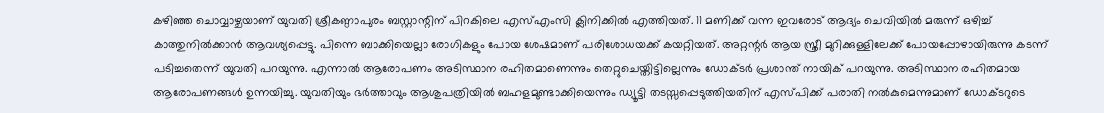കഴിഞ്ഞ ചൊവ്വാഴ്ചയാണ് യുവതി ശ്രീകണ്ഠാപുരം ബസ്റ്റാന്റിന് പിറകിലെ എസ്എംസി ക്ലിനിക്കിൽ എത്തിയത്. 11 മണിക്ക് വന്ന ഇവരോട് ആദ്യം ചെവിയിൽ മരുന്ന് ഒഴിച്ച് കാത്തുനിൽക്കാൻ ആവശ്യപ്പെട്ടു. പിന്നെ ബാക്കിയെല്ലാ രോഗികളും പോയ ശേഷമാണ് പരിശോധയക്ക് കയറ്റിയത്. അറ്റന്റർ ആയ സ്ത്രീ മുറിക്കുള്ളിലേക്ക് പോയപ്പോഴായിരുന്നു കടന്ന് പടിച്ചതെന്ന് യുവതി പറയുന്നു. എന്നാൽ ആരോപണം അടിസ്ഥാന രഹിതമാണെന്നും തെറ്റുചെയ്തിട്ടില്ലെന്നും ഡോക്ടർ പ്രശാന്ത് നായിക് പറയുന്നു. അടിസ്ഥാന രഹിതമായ ആരോപണങ്ങൾ ഉന്നയിച്ചു. യുവതിയും ഭർത്താവും ആശുപത്രിയിൽ ബഹളമുണ്ടാക്കിയെന്നും ഡ്യൂട്ടി തടസ്സപ്പെടുത്തിയതിന് എസ്പിക്ക് പരാതി നൽകുമെന്നുമാണ് ഡോക്ടറുടെ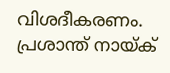വിശദീകരണം. പ്രശാന്ത് നായ്ക്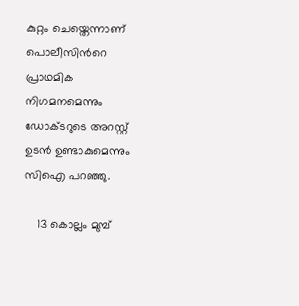കുറ്റം ചെയ്തെന്നാണ് പൊലീസിന്‍റെ പ്രാഥമിക നിഗമനമെന്നും ഡോക്ടറുടെ അറസ്റ്റ് ഉടന്‍ ഉണ്ടാകുമെന്നും സിഐ പറഞ്ഞു.

    13 കൊല്ലം മുമ്പ്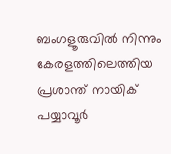ബംഗളൂരുവിൽ നിന്നും കേരളത്തിലെത്തിയ പ്രശാന്ത് നായിക് പയ്യാവൂർ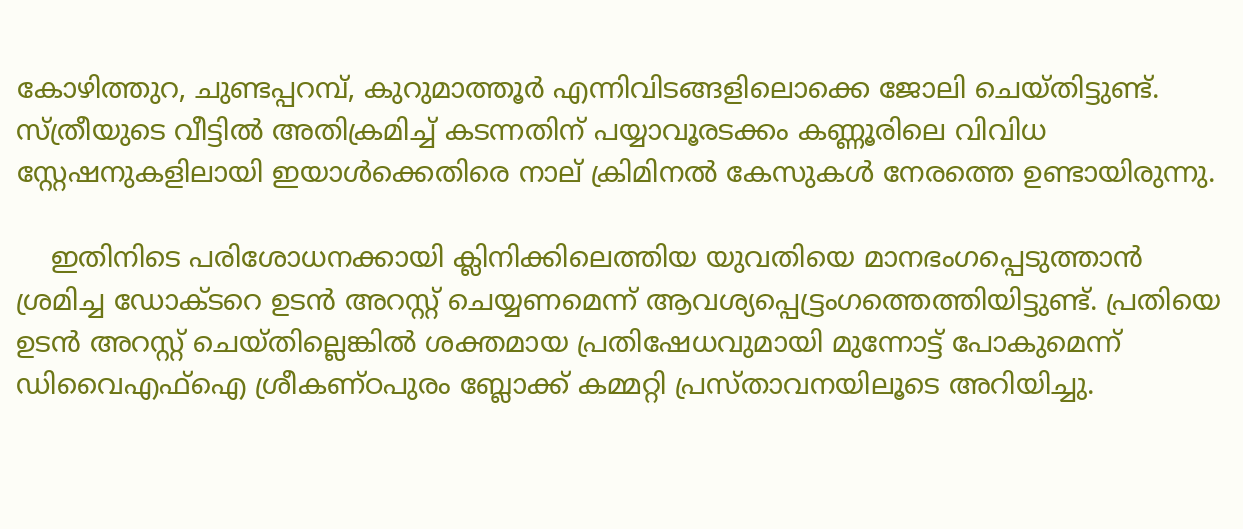കോഴിത്തുറ, ചുണ്ടപ്പറമ്പ്, കുറുമാത്തൂർ എന്നിവിടങ്ങളിലൊക്കെ ജോലി ചെയ്തിട്ടുണ്ട്. സ്ത്രീയുടെ വീട്ടിൽ അതിക്രമിച്ച് കടന്നതിന് പയ്യാവൂരടക്കം കണ്ണൂരിലെ വിവിധ സ്റ്റേഷനുകളിലായി ഇയാൾക്കെതിരെ നാല് ക്രിമിനൽ കേസുകൾ നേരത്തെ ഉണ്ടായിരുന്നു.

    ഇതിനിടെ പരിശോധനക്കായി ക്ലിനിക്കിലെത്തിയ യുവതിയെ മാനഭംഗപ്പെടുത്താൻ ശ്രമിച്ച ഡോക്ടറെ ഉടൻ അറസ്റ്റ് ചെയ്യണമെന്ന് ആവശ്യപ്പെട്ട്രംഗത്തെത്തിയിട്ടുണ്ട്. പ്രതിയെ ഉടൻ അറസ്റ്റ് ചെയ്തില്ലെങ്കിൽ ശക്തമായ പ്രതിഷേധവുമായി മുന്നോട്ട് പോകുമെന്ന് ഡിവൈഎഫ്ഐ ശ്രീകണ്ഠപുരം ബ്ലോക്ക് കമ്മറ്റി പ്രസ്താവനയിലൂടെ അറിയിച്ചു.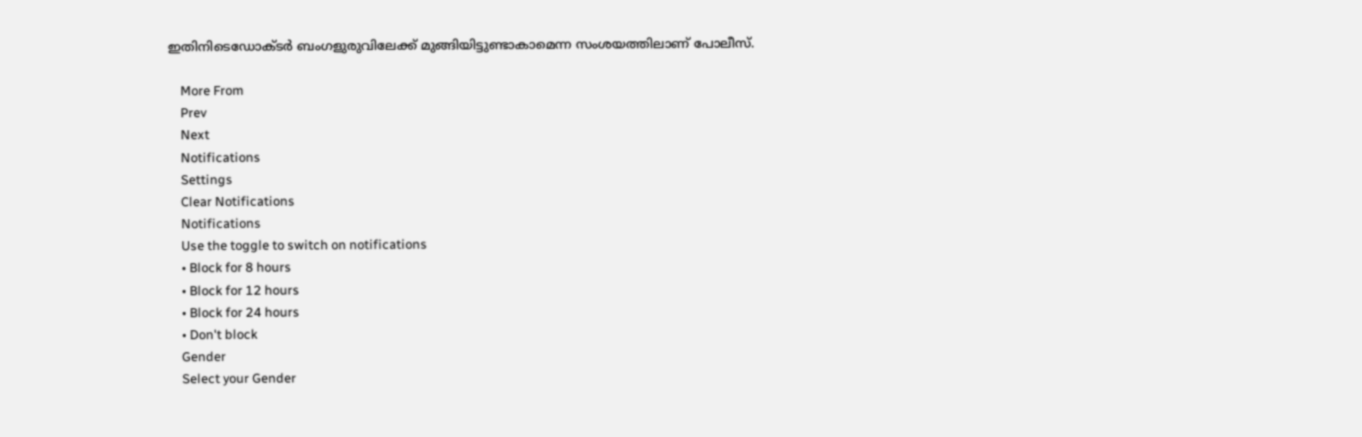ഇതിനിടെഡോക്ടർ ബംഗളുരുവിലേക്ക് മുങ്ങിയിട്ടുണ്ടാകാമെന്ന സംശയത്തിലാണ് പോലീസ്.

    More From
    Prev
    Next
    Notifications
    Settings
    Clear Notifications
    Notifications
    Use the toggle to switch on notifications
    • Block for 8 hours
    • Block for 12 hours
    • Block for 24 hours
    • Don't block
    Gender
    Select your Gender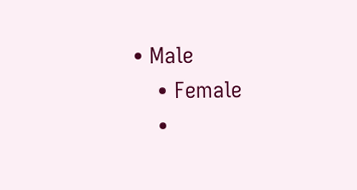• Male
    • Female
    •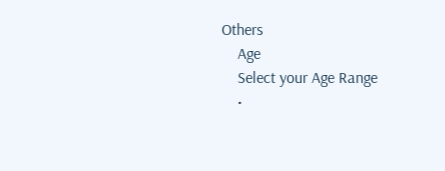Others
    Age
    Select your Age Range
    •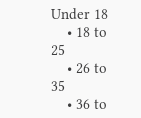Under 18
    • 18 to 25
    • 26 to 35
    • 36 to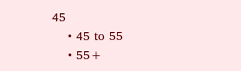45
    • 45 to 55
    • 55+